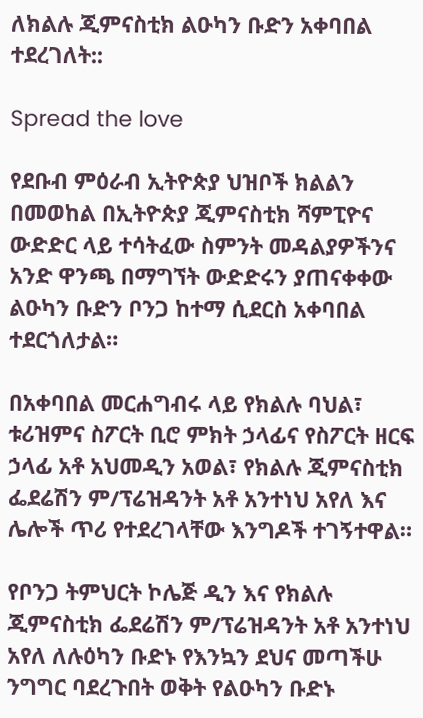ለክልሉ ጂምናስቲክ ልዑካን ቡድን አቀባበል ተደረገለት::

Spread the love

የደቡብ ምዕራብ ኢትዮጵያ ህዝቦች ክልልን በመወከል በኢትዮጵያ ጂምናስቲክ ሻምፒዮና ውድድር ላይ ተሳትፈው ስምንት መዳልያዎችንና አንድ ዋንጫ በማግኘት ውድድሩን ያጠናቀቀው ልዑካን ቡድን ቦንጋ ከተማ ሲደርስ አቀባበል ተደርጎለታል።

በአቀባበል መርሐግብሩ ላይ የክልሉ ባህል፣ ቱሪዝምና ስፖርት ቢሮ ምክት ኃላፊና የስፖርት ዘርፍ ኃላፊ አቶ አህመዲን አወል፣ የክልሉ ጂምናስቲክ ፌደሬሽን ም/ፕሬዝዳንት አቶ አንተነህ አየለ እና ሌሎች ጥሪ የተደረገላቸው እንግዶች ተገኝተዋል።

የቦንጋ ትምህርት ኮሌጅ ዲን እና የክልሉ ጂምናስቲክ ፌደሬሽን ም/ፕሬዝዳንት አቶ አንተነህ አየለ ለሉዕካን ቡድኑ የእንኳን ደህና መጣችሁ ንግግር ባደረጉበት ወቅት የልዑካን ቡድኑ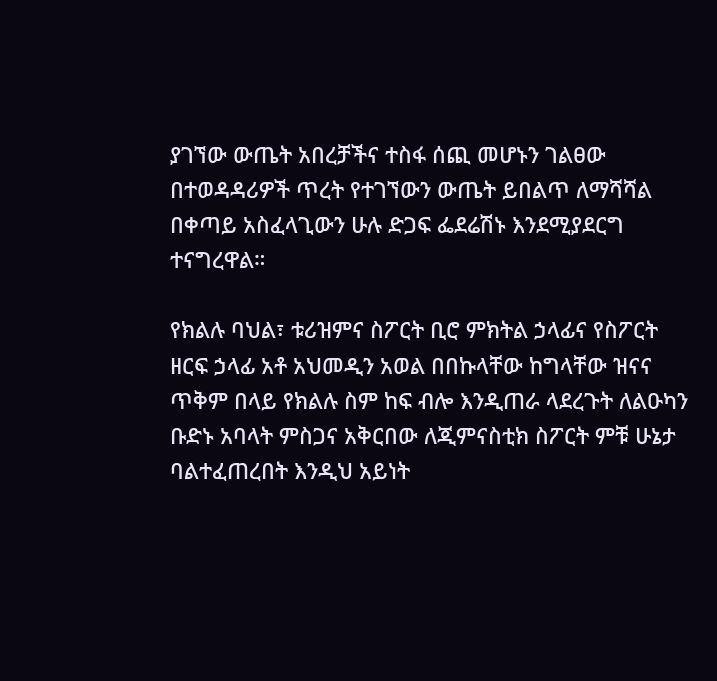ያገኘው ውጤት አበረቻችና ተስፋ ሰጪ መሆኑን ገልፀው በተወዳዳሪዎች ጥረት የተገኘውን ውጤት ይበልጥ ለማሻሻል በቀጣይ አስፈላጊውን ሁሉ ድጋፍ ፌደሬሽኑ እንደሚያደርግ ተናግረዋል።

የክልሉ ባህል፣ ቱሪዝምና ስፖርት ቢሮ ምክትል ኃላፊና የስፖርት ዘርፍ ኃላፊ አቶ አህመዲን አወል በበኩላቸው ከግላቸው ዝናና ጥቅም በላይ የክልሉ ስም ከፍ ብሎ እንዲጠራ ላደረጉት ለልዑካን ቡድኑ አባላት ምስጋና አቅርበው ለጂምናስቲክ ስፖርት ምቹ ሁኔታ ባልተፈጠረበት እንዲህ አይነት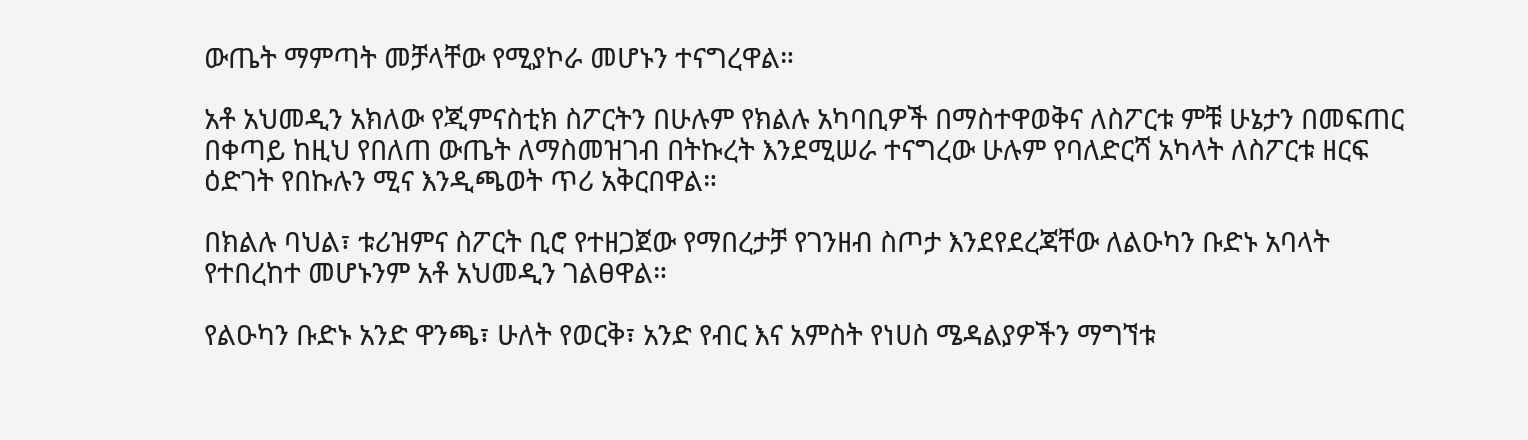ውጤት ማምጣት መቻላቸው የሚያኮራ መሆኑን ተናግረዋል።

አቶ አህመዲን አክለው የጂምናስቲክ ስፖርትን በሁሉም የክልሉ አካባቢዎች በማስተዋወቅና ለስፖርቱ ምቹ ሁኔታን በመፍጠር በቀጣይ ከዚህ የበለጠ ውጤት ለማስመዝገብ በትኩረት እንደሚሠራ ተናግረው ሁሉም የባለድርሻ አካላት ለስፖርቱ ዘርፍ ዕድገት የበኩሉን ሚና እንዲጫወት ጥሪ አቅርበዋል።

በክልሉ ባህል፣ ቱሪዝምና ስፖርት ቢሮ የተዘጋጀው የማበረታቻ የገንዘብ ስጦታ እንደየደረጃቸው ለልዑካን ቡድኑ አባላት የተበረከተ መሆኑንም አቶ አህመዲን ገልፀዋል።

የልዑካን ቡድኑ አንድ ዋንጫ፣ ሁለት የወርቅ፣ አንድ የብር እና አምስት የነሀስ ሜዳልያዎችን ማግኘቱ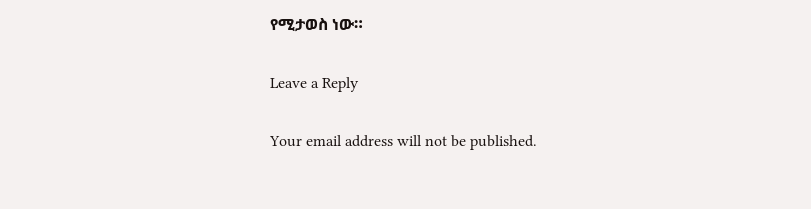የሚታወስ ነው።

Leave a Reply

Your email address will not be published.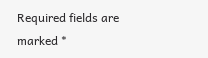Required fields are marked *